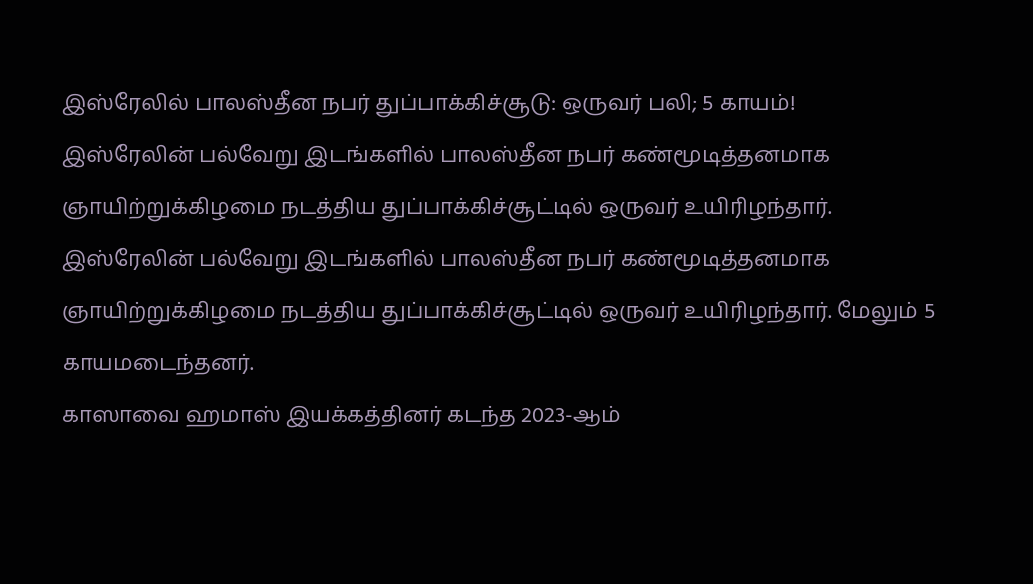இஸ்ரேலில் பாலஸ்தீன நபர் துப்பாக்கிச்சூடு: ஒருவர் பலி; 5 காயம்!
இஸ்ரேலின் பல்வேறு இடங்களில் பாலஸ்தீன நபர் கண்மூடித்தனமாக ஞாயிற்றுக்கிழமை நடத்திய துப்பாக்கிச்சூட்டில் ஒருவர் உயிரிழந்தார்.
இஸ்ரேலின் பல்வேறு இடங்களில் பாலஸ்தீன நபர் கண்மூடித்தனமாக ஞாயிற்றுக்கிழமை நடத்திய துப்பாக்கிச்சூட்டில் ஒருவர் உயிரிழந்தார். மேலும் 5 காயமடைந்தனர்.
காஸாவை ஹமாஸ் இயக்கத்தினர் கடந்த 2023-ஆம்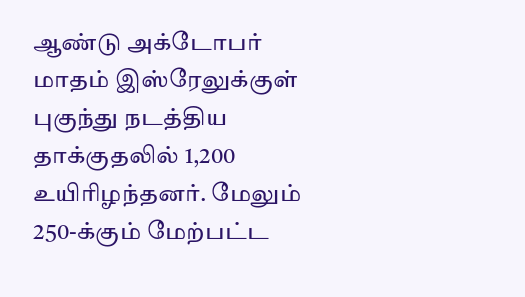ஆண்டு அக்டோபர் மாதம் இஸ்ரேலுக்குள் புகுந்து நடத்திய தாக்குதலில் 1,200 உயிரிழந்தனர். மேலும் 250-க்கும் மேற்பட்ட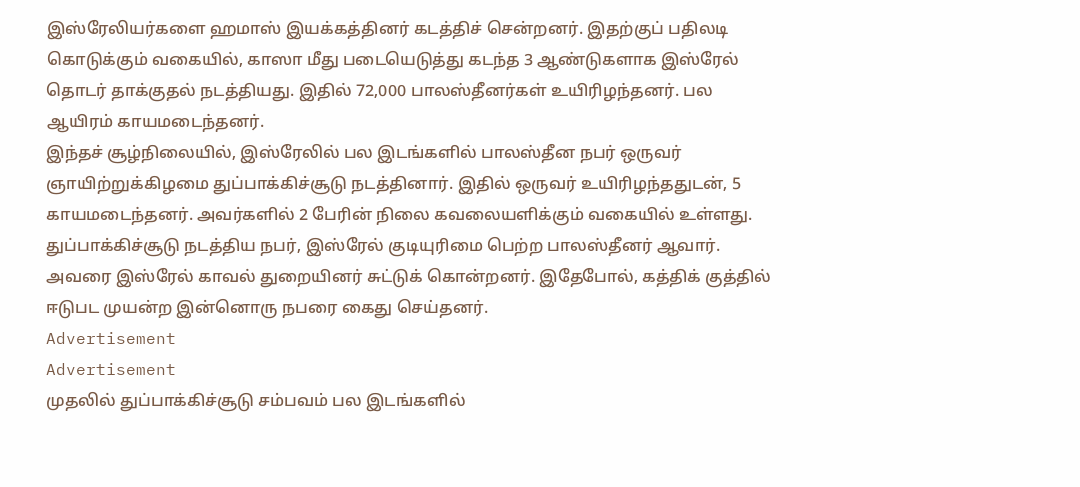இஸ்ரேலியர்களை ஹமாஸ் இயக்கத்தினர் கடத்திச் சென்றனர். இதற்குப் பதிலடி கொடுக்கும் வகையில், காஸா மீது படையெடுத்து கடந்த 3 ஆண்டுகளாக இஸ்ரேல் தொடர் தாக்குதல் நடத்தியது. இதில் 72,000 பாலஸ்தீனர்கள் உயிரிழந்தனர். பல ஆயிரம் காயமடைந்தனர்.
இந்தச் சூழ்நிலையில், இஸ்ரேலில் பல இடங்களில் பாலஸ்தீன நபர் ஒருவர் ஞாயிற்றுக்கிழமை துப்பாக்கிச்சூடு நடத்தினார். இதில் ஒருவர் உயிரிழந்ததுடன், 5 காயமடைந்தனர். அவர்களில் 2 பேரின் நிலை கவலையளிக்கும் வகையில் உள்ளது. துப்பாக்கிச்சூடு நடத்திய நபர், இஸ்ரேல் குடியுரிமை பெற்ற பாலஸ்தீனர் ஆவார். அவரை இஸ்ரேல் காவல் துறையினர் சுட்டுக் கொன்றனர். இதேபோல், கத்திக் குத்தில் ஈடுபட முயன்ற இன்னொரு நபரை கைது செய்தனர்.
Advertisement
Advertisement
முதலில் துப்பாக்கிச்சூடு சம்பவம் பல இடங்களில்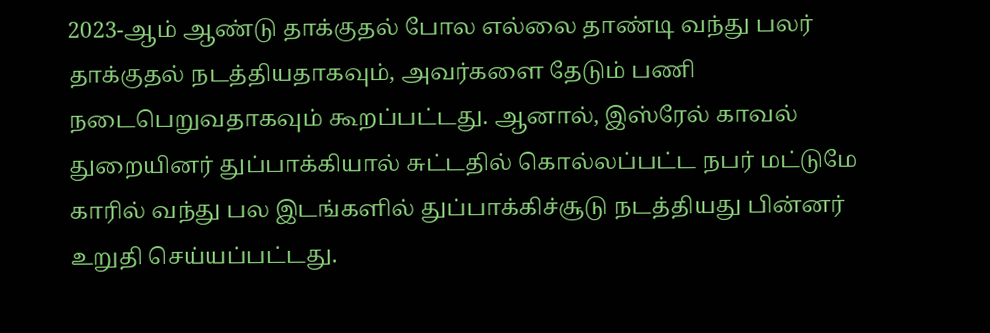2023-ஆம் ஆண்டு தாக்குதல் போல எல்லை தாண்டி வந்து பலர் தாக்குதல் நடத்தியதாகவும், அவர்களை தேடும் பணி நடைபெறுவதாகவும் கூறப்பட்டது. ஆனால், இஸ்ரேல் காவல் துறையினர் துப்பாக்கியால் சுட்டதில் கொல்லப்பட்ட நபர் மட்டுமே காரில் வந்து பல இடங்களில் துப்பாக்கிச்சூடு நடத்தியது பின்னர் உறுதி செய்யப்பட்டது.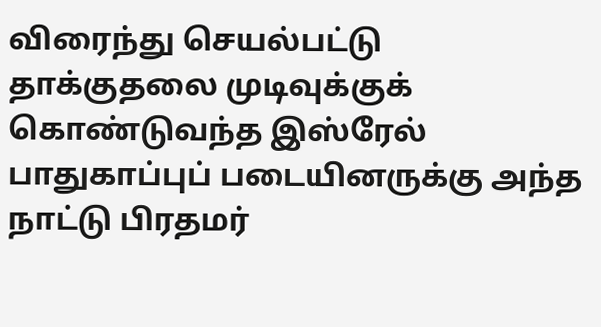விரைந்து செயல்பட்டு தாக்குதலை முடிவுக்குக் கொண்டுவந்த இஸ்ரேல் பாதுகாப்புப் படையினருக்கு அந்த நாட்டு பிரதமர்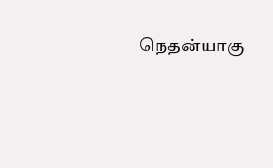நெதன்யாகு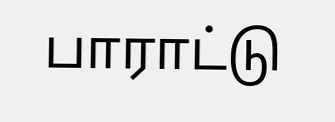பாராட்டு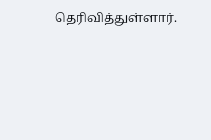தெரிவித்துள்ளார்.